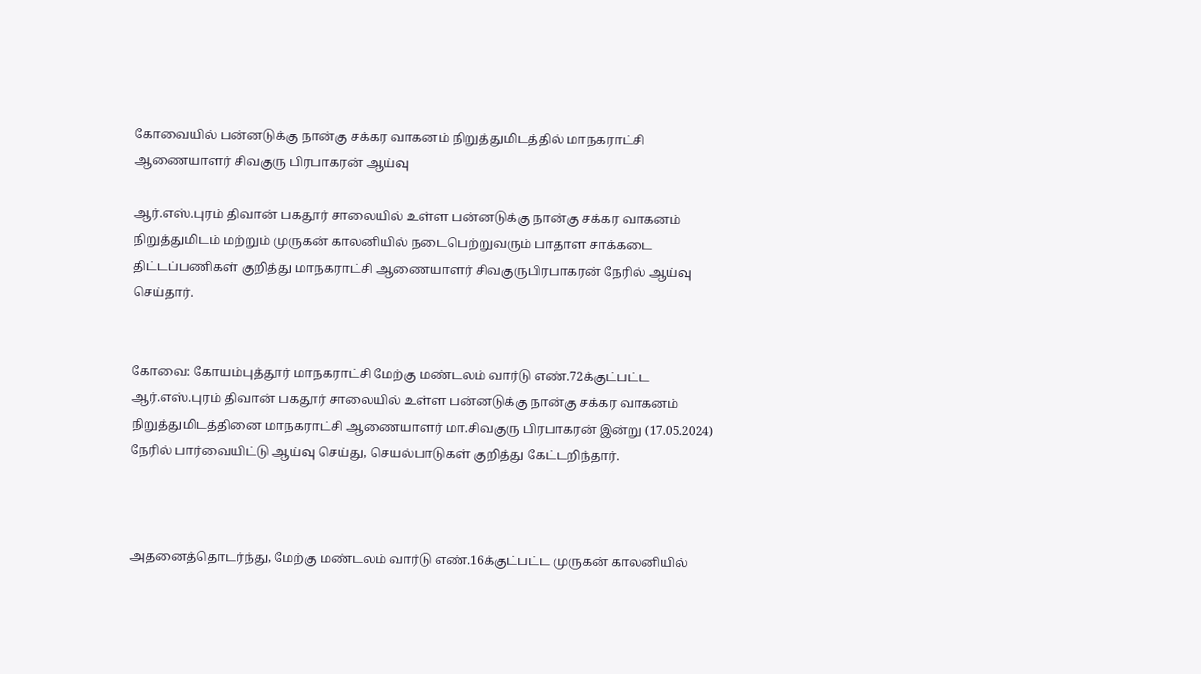கோவையில் பன்னடுக்கு நான்கு சக்கர வாகனம் நிறுத்துமிடத்தில் மாநகராட்சி ஆணையாளர் சிவகுரு பிரபாகரன் ஆய்வு

ஆர்.எஸ்.புரம் திவான் பகதூர் சாலையில் உள்ள பன்னடுக்கு நான்கு சக்கர வாகனம் நிறுத்துமிடம் மற்றும் முருகன் காலனியில் நடைபெற்றுவரும் பாதாள சாக்கடை திட்டப்பணிகள் குறித்து மாநகராட்சி ஆணையாளர் சிவகுருபிரபாகரன் நேரில் ஆய்வு செய்தார்.


கோவை: கோயம்புத்தூர் மாநகராட்சி மேற்கு மண்டலம் வார்டு எண்.72க்குட்பட்ட ஆர்.எஸ்.புரம் திவான் பகதூர் சாலையில் உள்ள பன்னடுக்கு நான்கு சக்கர வாகனம் நிறுத்துமிடத்தினை மாநகராட்சி ஆணையாளர் மா.சிவகுரு பிரபாகரன் இன்று (17.05.2024) நேரில் பார்வையிட்டு ஆய்வு செய்து, செயல்பாடுகள் குறித்து கேட்டறிந்தார்.



அதனைத்தொடர்ந்து, மேற்கு மண்டலம் வார்டு எண்.16க்குட்பட்ட முருகன் காலனியில்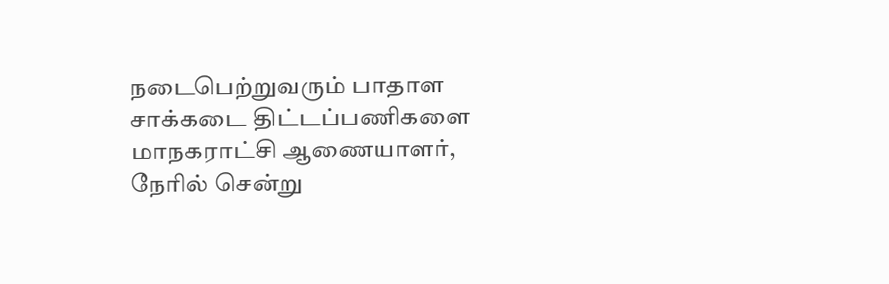நடைபெற்றுவரும் பாதாள சாக்கடை திட்டப்பணிகளை மாநகராட்சி ஆணையாளர், நேரில் சென்று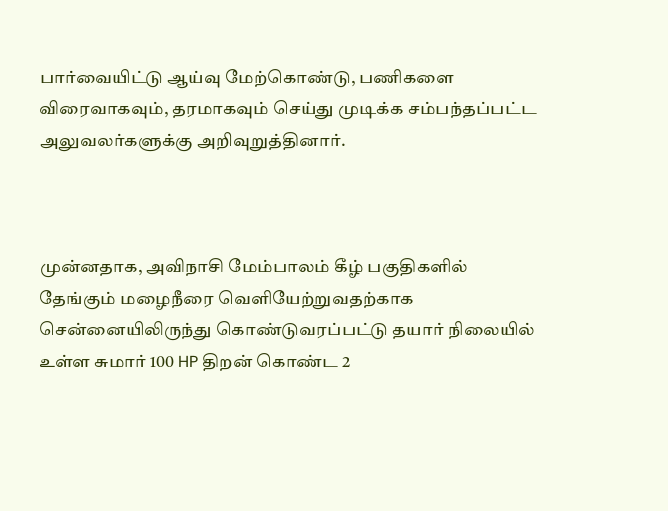பார்வையிட்டு ஆய்வு மேற்கொண்டு, பணிகளை விரைவாகவும், தரமாகவும் செய்து முடிக்க சம்பந்தப்பட்ட அலுவலர்களுக்கு அறிவுறுத்தினார்.



முன்னதாக, அவிநாசி மேம்பாலம் கீழ் பகுதிகளில் தேங்கும் மழைநீரை வெளியேற்றுவதற்காக சென்னையிலிருந்து கொண்டுவரப்பட்டு தயார் நிலையில் உள்ள சுமார் 100 HP திறன் கொண்ட 2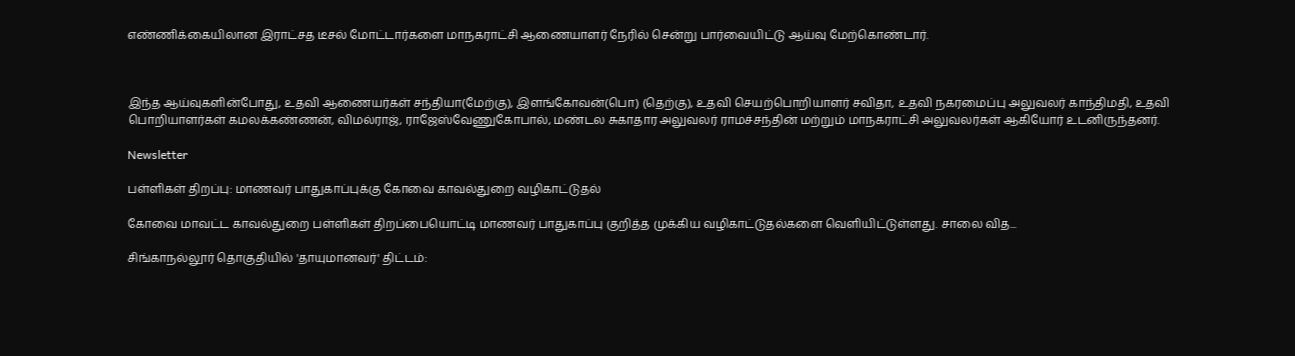எண்ணிக்கையிலான இராட்சத டீசல் மோட்டார்களை மாநகராட்சி ஆணையாளர் நேரில் சென்று பார்வையிட்டு ஆய்வு மேற்கொண்டார்.



இந்த ஆய்வுகளின்போது, உதவி ஆணையர்கள் சந்தியா(மேற்கு), இளங்கோவன்(பொ) (தெற்கு), உதவி செயற்பொறியாளர் சவிதா, உதவி நகரமைப்பு அலுவலர் காந்திமதி, உதவி பொறியாளர்கள் கமலக்கண்ணன், விமல்ராஜ், ராஜேஸ்வேணுகோபால், மண்டல சுகாதார அலுவலர் ராமச்சந்தின் மற்றும் மாநகராட்சி அலுவலர்கள் ஆகியோர் உடனிருந்தனர்.

Newsletter

பள்ளிகள் திறப்பு: மாணவர் பாதுகாப்புக்கு கோவை காவல்துறை வழிகாட்டுதல்

கோவை மாவட்ட காவல்துறை பள்ளிகள் திறப்பையொட்டி மாணவர் பாதுகாப்பு குறித்த முக்கிய வழிகாட்டுதல்களை வெளியிட்டுள்ளது. சாலை வித...

சிங்காநல்லூர் தொகுதியில் 'தாயுமானவர்' திட்டம்: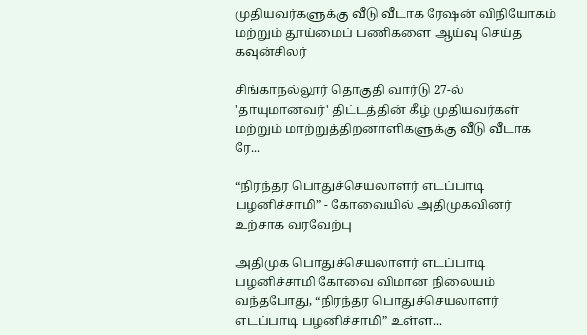முதியவர்களுக்கு வீடு வீடாக ரேஷன் விநியோகம் மற்றும் தூய்மைப் பணிகளை ஆய்வு செய்த கவுன்சிலர்

சிங்காநல்லூர் தொகுதி வார்டு 27-ல் 'தாயுமானவர்' திட்டத்தின் கீழ் முதியவர்கள் மற்றும் மாற்றுத்திறனாளிகளுக்கு வீடு வீடாக ரே...

“நிரந்தர பொதுச்செயலாளர் எடப்பாடி பழனிச்சாமி” - கோவையில் அதிமுகவினர் உற்சாக வரவேற்பு

அதிமுக பொதுச்செயலாளர் எடப்பாடி பழனிச்சாமி கோவை விமான நிலையம் வந்தபோது, “நிரந்தர பொதுச்செயலாளர் எடப்பாடி பழனிச்சாமி” உள்ள...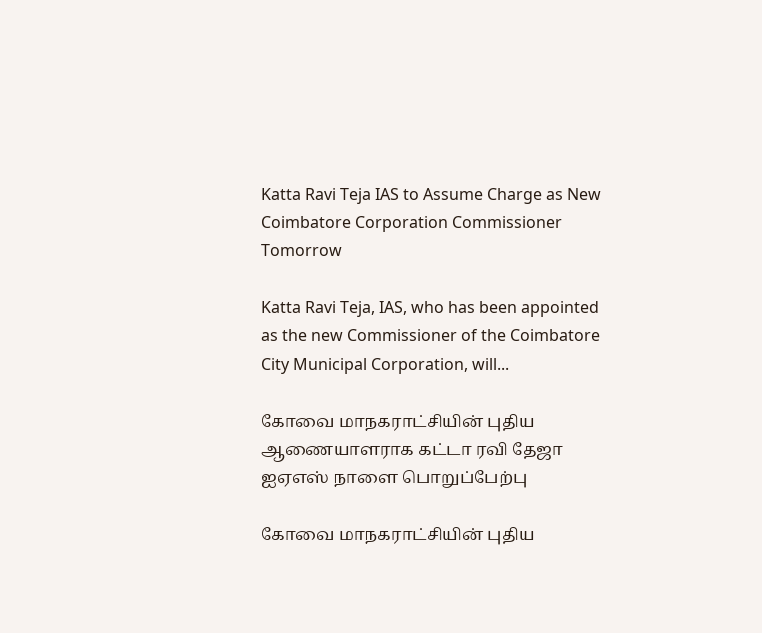Katta Ravi Teja IAS to Assume Charge as New Coimbatore Corporation Commissioner Tomorrow

Katta Ravi Teja, IAS, who has been appointed as the new Commissioner of the Coimbatore City Municipal Corporation, will...

கோவை மாநகராட்சியின் புதிய ஆணையாளராக கட்டா ரவி தேஜா ஐஏஎஸ் நாளை பொறுப்பேற்பு

கோவை மாநகராட்சியின் புதிய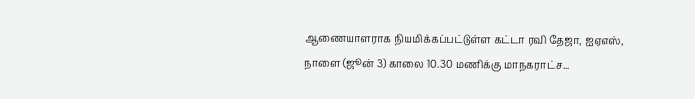ஆணையாளராக நியமிக்கப்பட்டுள்ள கட்டா ரவி தேஜா, ஐஏஎஸ், நாளை (ஜூன் 3) காலை 10.30 மணிக்கு மாநகராட்ச...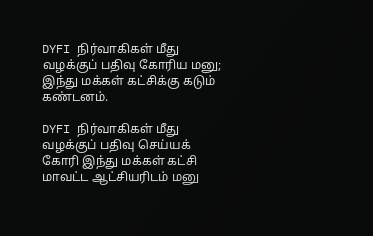DYFI நிர்வாகிகள் மீது வழக்குப் பதிவு கோரிய மனு; இந்து மக்கள் கட்சிக்கு கடும் கண்டனம்.

DYFI நிர்வாகிகள் மீது வழக்குப் பதிவு செய்யக் கோரி இந்து மக்கள் கட்சி மாவட்ட ஆட்சியரிடம் மனு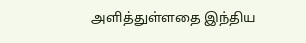அளித்துள்ளதை இந்திய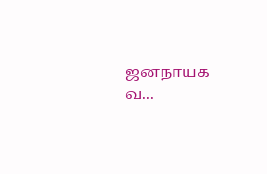ஜனநாயக வ...